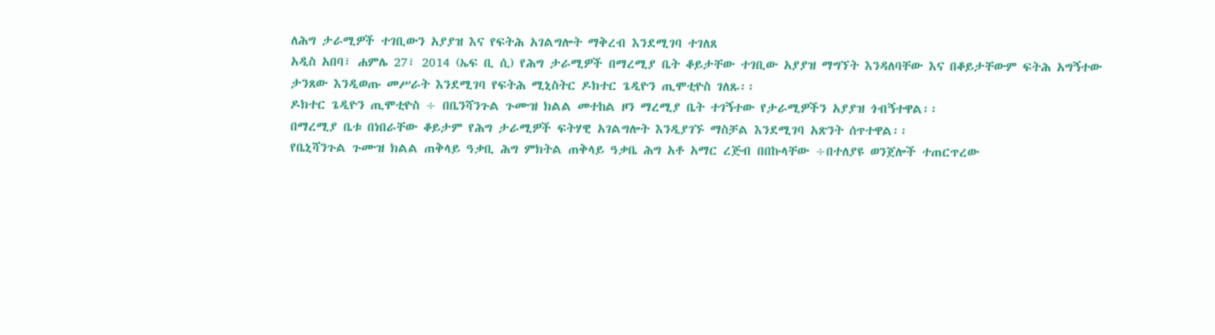ለሕግ ታራሚዎች ተገቢውን አያያዝ እና የፍትሕ አገልግሎት ማቅረብ እንደሚገባ ተገለጸ
አዲስ አበባ፣ ሐምሌ 27፣ 2014 (ኤፍ ቢ ሲ) የሕግ ታራሚዎች በማረሚያ ቤት ቆይታቸው ተገቢው አያያዝ ማግኘት እንዳለባቸው እና በቆይታቸውም ፍትሕ አግኝተው ታንጸው እንዲወጡ መሥራት እንደሚገባ የፍትሕ ሚኒስትር ዶክተር ጌዲዮን ጢሞቲዮስ ገለጹ፡፡
ዶክተር ጌዲዮን ጢሞቲዮስ ÷ በቤንሻንጉል ጉሙዝ ክልል መተከል ዞን ማረሚያ ቤት ተገኝተው የታራሚዎችን አያያዝ ጎብኝተዋል፡፡
በማረሚያ ቤቱ በነበራቸው ቆይታም የሕግ ታራሚዎች ፍትሃዊ አገልግሎት እንዲያገኙ ማስቻል እንደሚገባ አጽንት ሰጥተዋል፡፡
የቤኒሻንጉል ጉሙዝ ክልል ጠቅላይ ዓቃቢ ሕግ ምክትል ጠቅላይ ዓቃቤ ሕግ አቶ አማር ረጅብ በበኩላቸው ÷በተለያዩ ወንጀሎች ተጠርጥረው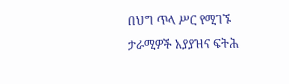በህግ ጥላ ሥር የሚገኙ ታራሚዎች አያያዝና ፍትሕ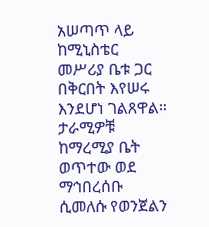አሠጣጥ ላይ ከሚኒስቴር መሥሪያ ቤቱ ጋር በቅርበት እየሠሩ እንደሆነ ገልጸዋል።
ታራሚዎቹ ከማረሚያ ቤት ወጥተው ወደ ማኅበረሰቡ ሲመለሱ የወንጀልን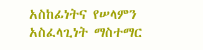አስከፊነትና የሠላምን አስፈላጊነት ማስተማር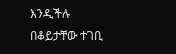እንዲችሉ በቆይታቸው ተገቢ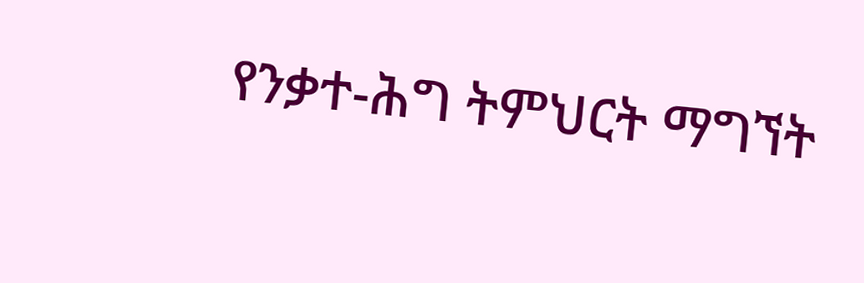የንቃተ-ሕግ ትምህርት ማግኘት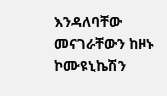እንዳለባቸው መናገራቸውን ከዞኑ ኮሙዩኒኬሽን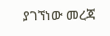ያገኘነው መረጃ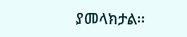ያመላክታል፡፡